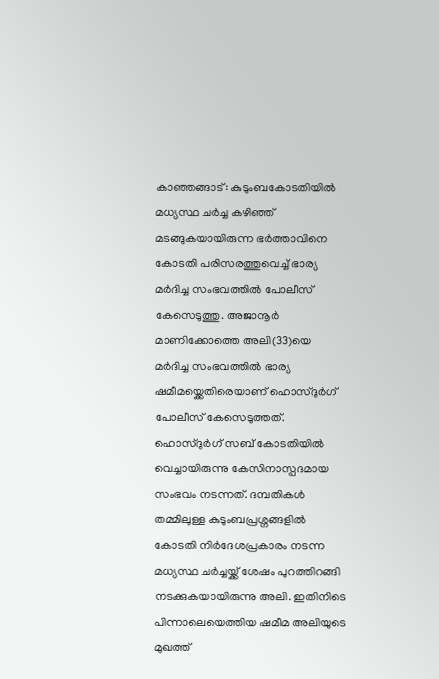കാഞ്ഞങ്ങാട്: കുടുംബകോടതിയിൽ മധ്യസ്ഥ ചർച്ച കഴിഞ്ഞ് മടങ്ങുകയായിരുന്ന ഭർത്താവിനെ കോടതി പരിസരത്തുവെച്ച് ഭാര്യ മർദിച്ച സംഭവത്തിൽ പോലീസ് കേസെടുത്തു. അജാനൂർ മാണിക്കോത്തെ അലി(33)യെ മർദിച്ച സംഭവത്തിൽ ഭാര്യ ഷമീമയ്ക്കെതിരെയാണ് ഹൊസ്ദുർഗ് പോലീസ് കേസെടുത്തത്. ഹൊസ്ദുർഗ് സബ് കോടതിയിൽ വെച്ചായിരുന്നു കേസിനാസ്പദമായ സംഭവം നടന്നത്. ദമ്പതികൾ തമ്മിലുള്ള കുടുംബപ്രശ്നങ്ങളിൽ കോടതി നിർദേശപ്രകാരം നടന്ന മധ്യസ്ഥ ചർച്ചയ്ക്ക് ശേഷം പുറത്തിറങ്ങി നടക്കുകയായിരുന്നു അലി. ഇതിനിടെ പിന്നാലെയെത്തിയ ഷമീമ അലിയുടെ മുഖത്ത്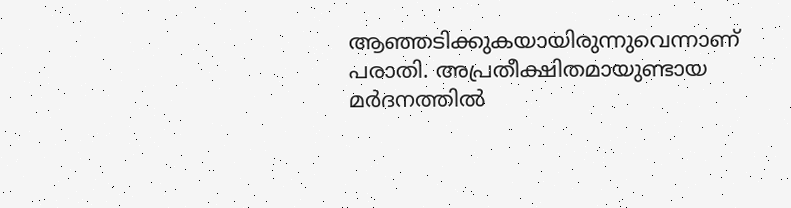ആഞ്ഞടിക്കുകയായിരുന്നുവെന്നാണ് പരാതി. അപ്രതീക്ഷിതമായുണ്ടായ മർദനത്തിൽ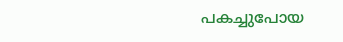പകച്ചുപോയ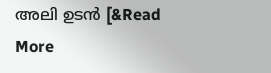അലി ഉടൻ [&Read More